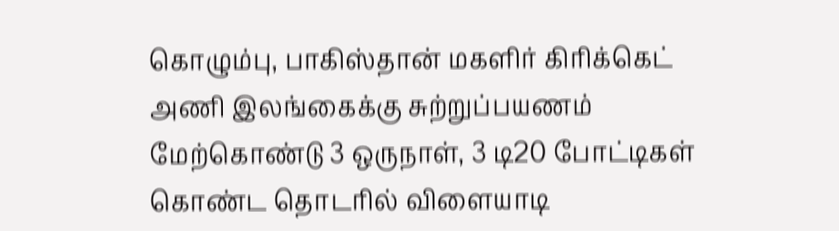கொழும்பு, பாகிஸ்தான் மகளிர் கிரிக்கெட் அணி இலங்கைக்கு சுற்றுப்பயணம் மேற்கொண்டு 3 ஒருநாள், 3 டி20 போட்டிகள் கொண்ட தொடரில் விளையாடி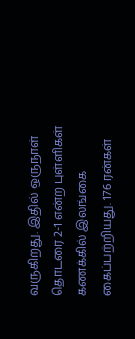வருகிறது. இதில் ஒருநாள் தொடரை 2-1 என்ற புள்ளிகள் கணக்கில் இலங்கை கைப்பற்றியது. 176 ரன்கள்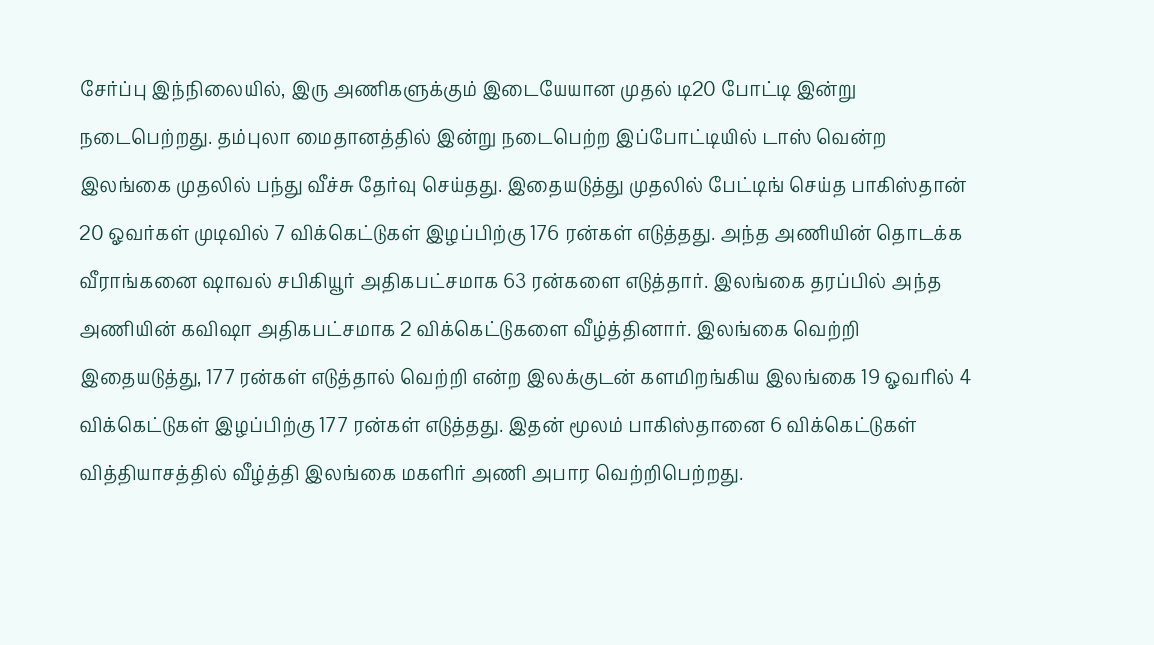சேர்ப்பு இந்நிலையில், இரு அணிகளுக்கும் இடையேயான முதல் டி20 போட்டி இன்று நடைபெற்றது. தம்புலா மைதானத்தில் இன்று நடைபெற்ற இப்போட்டியில் டாஸ் வென்ற இலங்கை முதலில் பந்து வீச்சு தேர்வு செய்தது. இதையடுத்து முதலில் பேட்டிங் செய்த பாகிஸ்தான் 20 ஓவர்கள் முடிவில் 7 விக்கெட்டுகள் இழப்பிற்கு 176 ரன்கள் எடுத்தது. அந்த அணியின் தொடக்க வீராங்கனை ஷாவல் சபிகியூர் அதிகபட்சமாக 63 ரன்களை எடுத்தார். இலங்கை தரப்பில் அந்த அணியின் கவிஷா அதிகபட்சமாக 2 விக்கெட்டுகளை வீழ்த்தினார். இலங்கை வெற்றி இதையடுத்து, 177 ரன்கள் எடுத்தால் வெற்றி என்ற இலக்குடன் களமிறங்கிய இலங்கை 19 ஓவரில் 4 விக்கெட்டுகள் இழப்பிற்கு 177 ரன்கள் எடுத்தது. இதன் மூலம் பாகிஸ்தானை 6 விக்கெட்டுகள் வித்தியாசத்தில் வீழ்த்தி இலங்கை மகளிர் அணி அபார வெற்றிபெற்றது.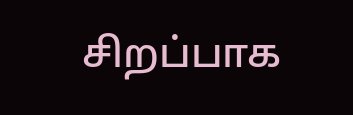சிறப்பாக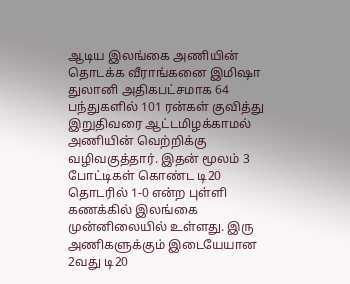ஆடிய இலங்கை அணியின் தொடக்க வீராங்கனை இமிஷா துலானி அதிகபட்சமாக 64 பந்துகளில் 101 ரன்கள் குவித்து இறுதிவரை ஆட்டமிழக்காமல் அணியின் வெற்றிக்கு வழிவகுத்தார். இதன் மூலம் 3 போட்டிகள் கொண்ட டி20 தொடரில் 1-0 என்ற புள்ளி கணக்கில் இலங்கை முன்னிலையில் உள்ளது. இரு அணிகளுக்கும் இடையேயான 2வது டி20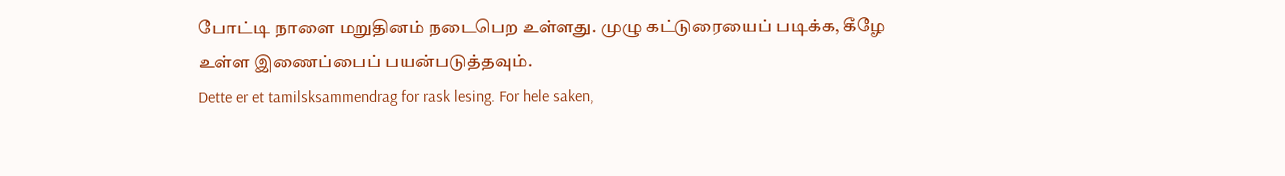போட்டி நாளை மறுதினம் நடைபெற உள்ளது. முழு கட்டுரையைப் படிக்க, கீழே உள்ள இணைப்பைப் பயன்படுத்தவும்.
Dette er et tamilsksammendrag for rask lesing. For hele saken,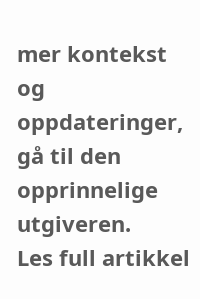mer kontekst og oppdateringer, gå til den opprinnelige utgiveren.
Les full artikkel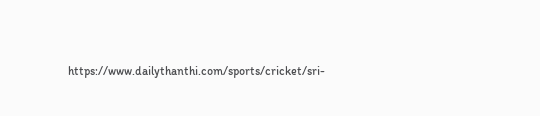https://www.dailythanthi.com/sports/cricket/sri-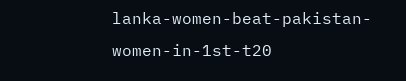lanka-women-beat-pakistan-women-in-1st-t20